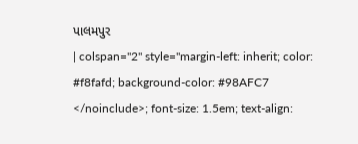પાલમપુર
| colspan="2" style="margin-left: inherit; color: #f8fafd; background-color: #98AFC7
</noinclude>; font-size: 1.5em; text-align: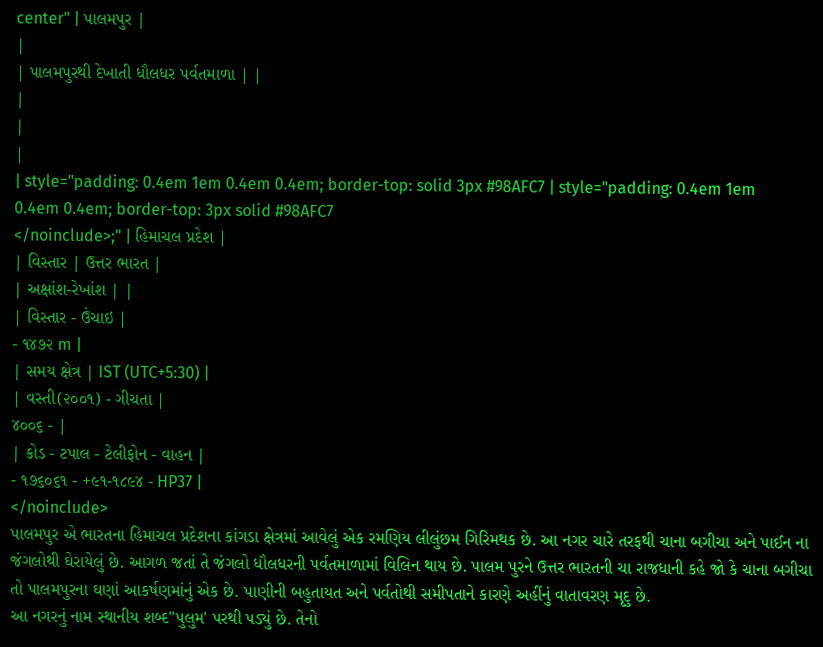center" | પાલમપુર |
|
| પાલમપુરથી દેખાતી ધૌલધર પર્વતમાળા | |
|
|
|
| style="padding: 0.4em 1em 0.4em 0.4em; border-top: solid 3px #98AFC7 | style="padding: 0.4em 1em 0.4em 0.4em; border-top: 3px solid #98AFC7
</noinclude>;" | હિમાચલ પ્રદેશ |
| વિસ્તાર | ઉત્તર ભારત |
| અક્ષાંશ-રેખાંશ | |
| વિસ્તાર - ઉંચાઇ |
- ૧૪૭૨ m |
| સમય ક્ષેત્ર | IST (UTC+5:30) |
| વસ્તી(૨૦૦૧) - ગીચતા |
૪૦૦૬ - |
| કોડ - ટપાલ - ટેલીફોન - વાહન |
- ૧૭૬૦૬૧ - +૯૧-૧૮૯૪ - HP37 |
</noinclude>
પાલમપુર એ ભારતના હિમાચલ પ્રદેશના કાંગડા ક્ષેત્રમાં આવેલું એક રમણિય લીલુંછમ ગિરિમથક છે. આ નગર ચારે તરફથી ચાના બગીચા અને પાઈન ના જંગલોથી ઘેરાયેલું છે. આગળ જતાં તે જંગલો ધૌલધરની પર્વતમાળામાં વિલિન થાય છે. પાલમ પુરને ઉત્તર ભારતની ચા રાજધાની કહે જો કે ચાના બગીચા તો પાલમપુરના ઘણાં આકર્ષણમાંનું એક છે. પાણીની બહુતાયત અને પર્વતોથી સમીપતાને કારણે અહીંનું વાતાવરણ મૃદુ છે.
આ નગરનું નામ સ્થાનીય શબ્દ"પુલુમ' પરથી પડ્યું છે. તેનો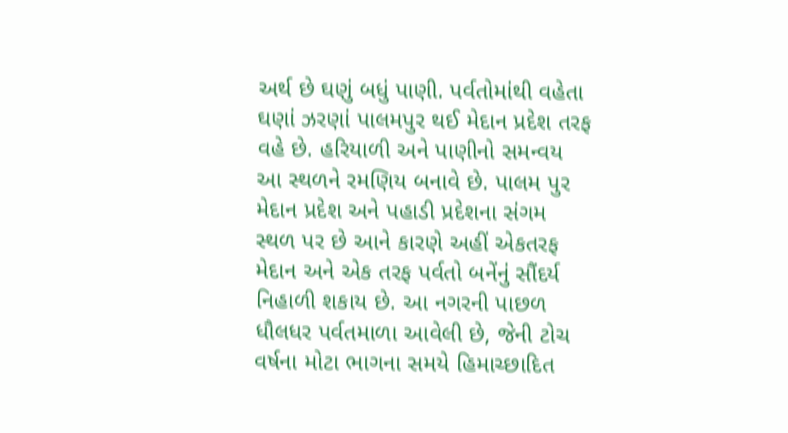અર્થ છે ઘણું બધું પાણી. પર્વતોમાંથી વહેતા ઘણાં ઝરણાં પાલમપુર થઈ મેદાન પ્રદેશ તરફ વહે છે. હરિયાળી અને પાણીનો સમન્વય આ સ્થળને રમણિય બનાવે છે. પાલમ પુર મેદાન પ્રદેશ અને પહાડી પ્રદેશના સંગમ સ્થળ પર છે આને કારણે અહીં એકતરફ મેદાન અને એક તરફ પર્વતો બનેંનું સૌંદર્ય નિહાળી શકાય છે. આ નગરની પાછળ ધૌલધર પર્વતમાળા આવેલી છે, જેની ટોચ વર્ષના મોટા ભાગના સમયે હિમાચ્છાદિત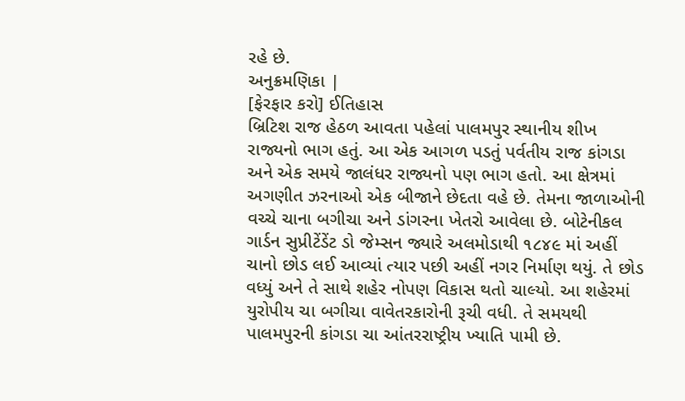રહે છે.
અનુક્રમણિકા |
[ફેરફાર કરો] ઈતિહાસ
બ્રિટિશ રાજ હેઠળ આવતા પહેલાં પાલમપુર સ્થાનીય શીખ રાજ્યનો ભાગ હતું. આ એક આગળ પડતું પર્વતીય રાજ કાંગડા અને એક સમયે જાલંધર રાજ્યનો પણ ભાગ હતો. આ ક્ષેત્રમાં અગણીત ઝરનાઓ એક બીજાને છેદતા વહે છે. તેમના જાળાઓની વચ્ચે ચાના બગીચા અને ડાંગરના ખેતરો આવેલા છે. બોટેનીકલ ગાર્ડન સુપ્રીટેંડેંટ ડો જેમ્સન જ્યારે અલમોડાથી ૧૮૪૯ માં અહીં ચાનો છોડ લઈ આવ્યાં ત્યાર પછી અહીં નગર નિર્માણ થયું. તે છોડ વધ્યું અને તે સાથે શહેર નોપણ વિકાસ થતો ચાલ્યો. આ શહેરમાં યુરોપીય ચા બગીચા વાવેતરકારોની રૂચી વધી. તે સમયથી પાલમપુરની કાંગડા ચા આંતરરાષ્ટ્રીય ખ્યાતિ પામી છે.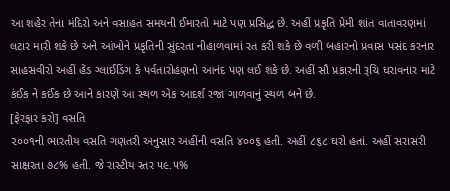આ શહેર તેના મંદિરો અને વસાહત સમયની ઈમારતો માટે પણ પ્રસિદ્ધ છે. અહીં પ્રકૃતિ પ્રેમી શાંત વાતાવરણમાં લટાર મારી શકે છે અને આંખોને પ્રકૃતિની સુંદરતા નીહાળવામાં રત કરી શકે છે વળી બહારનો પ્રવાસ પસંદ કરનાર સાહસવીરો અહીં હેંડ ગ્લાઈડિંગ કે પર્વતારોહણનો આનંદ પણ લઈ શકે છે. અહીં સૌ પ્રકારની રૂચિ ધરાવનાર માટે કંઈક ને કઈંક છે આને કારણે આ સ્થળ એક આદર્શ રજા ગાળવાનું સ્થળ બને છે.
[ફેરફાર કરો] વસતિ
૨૦૦૧ની ભારતીય વસતિ ગણતરી અનુસાર અહીંની વસતિ ૪૦૦૬ હતી. અહીં ૮૬૮ ઘરો હતાં. અહીં સરાસરી સાક્ષરતા ૭૮% હતી. જે રાસ્ટીય સ્તર ૫૯.૫%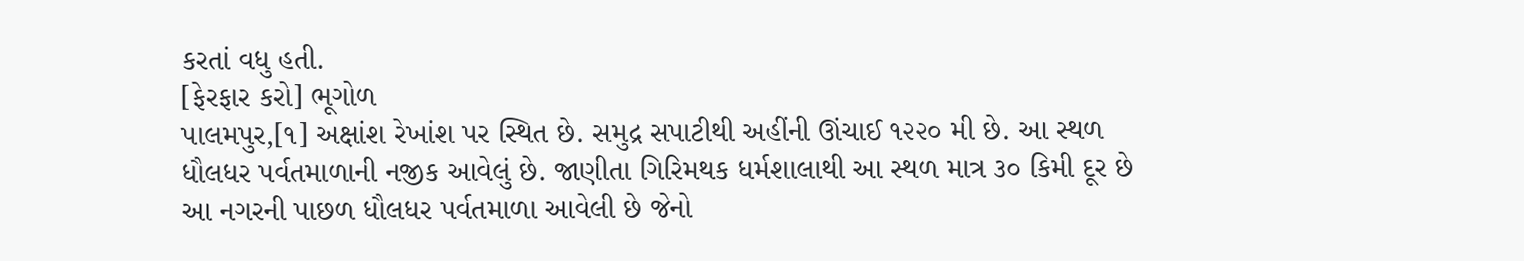કરતાં વધુ હતી.
[ફેરફાર કરો] ભૂગોળ
પાલમપુર,[૧] અક્ષાંશ રેખાંશ પર સ્થિત છે. સમુદ્ર સપાટીથી અહીંની ઊંચાઈ ૧૨૨૦ મી છે. આ સ્થળ ધૌલધર પર્વતમાળાની નજીક આવેલું છે. જાણીતા ગિરિમથક ધર્મશાલાથી આ સ્થળ માત્ર ૩૦ કિમી દૂર છે
આ નગરની પાછળ ધૌલધર પર્વતમાળા આવેલી છે જેનો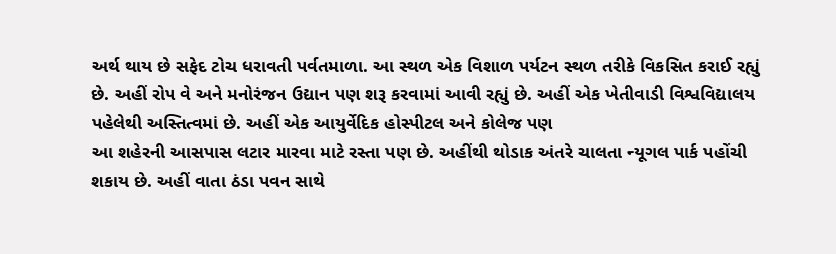અર્થ થાય છે સફેદ ટોચ ધરાવતી પર્વતમાળા. આ સ્થળ એક વિશાળ પર્યટન સ્થળ તરીકે વિકસિત કરાઈ રહ્યું છે. અહીં રોપ વે અને મનોરંજન ઉદ્યાન પણ શરૂ કરવામાં આવી રહ્યું છે. અહીં એક ખેતીવાડી વિશ્વવિદ્યાલય પહેલેથી અસ્તિત્વમાં છે. અહીં એક આયુર્વેદિક હોસ્પીટલ અને કોલેજ પણ
આ શહેરની આસપાસ લટાર મારવા માટે રસ્તા પણ છે. અહીંથી થોડાક અંતરે ચાલતા ન્યૂગલ પાર્ક પહોંચી શકાય છે. અહીં વાતા ઠંડા પવન સાથે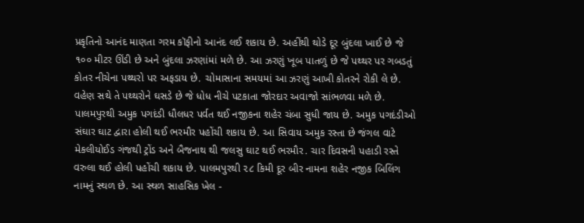પ્રકૃતિનો આનંદ માણતા ગરમ કૉફીનો આનંદ લઈ શકાય છે. અહીંથી થોડે દૂર બુંદલા ખાઈ છે જે ૧૦૦ મીટર ઊંડી છે અને બુંદલા ઝરણાંમાં મળે છે. આ ઝરણું ખૂબ પાતળું છે જે પથ્થર પર ગબડતું કોતર નીચેના પથ્થરો પર અફડાય છે. ચોમાસાના સમયમાં આ ઝરણું આખી કોતરને રોકી લે છે. વહેણ સથે તે પથ્થરોને ઘસડે છે જે ધોધ નીચે પટકાતા જોરદાર અવાજો સાંભળવા મળે છે.
પાલમપુરથી અમુક પગદંડી ધૌલધર પર્વત થઈ નજીકના શહેર ચંબા સુધી જાય છે. અમુક પગદંડીઓ સંઘાર ઘાટ દ્વારા હોલી થઈ ભરમૌર પહોંચી શકાય છે. આ સિવાય અમુક રસ્તા છે જંગલ વાટે મેકલીયોઈડ ગંજથી ટ્રોંડ અને બૈજનાથ થી જલસુ ઘાટ થઈ ભરમૌર. ચાર દિવસની પહાડી રસ્તે વરુલા થઈ હોલી પહોંચી શકાય છે. પાલમપુરથી ૨૮ કિમી દૂર બીર નામના શહેર નજીક બિલિંગ નામનું સ્થળ છે. આ સ્થળ સાહસિક ખેલ -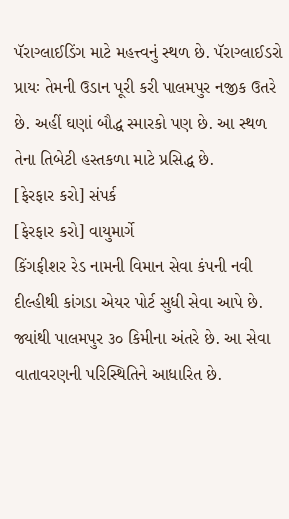પૅરાગ્લાઈડિંગ માટે મહત્ત્વનું સ્થળ છે. પૅરાગ્લાઈડરો પ્રાયઃ તેમની ઉડાન પૂરી કરી પાલમપુર નજીક ઉતરે છે. અહીં ઘણાં બૌદ્ધ સ્મારકો પણ છે. આ સ્થળ તેના તિબેટી હસ્તકળા માટે પ્રસિદ્ધ છે.
[ફેરફાર કરો] સંપર્ક
[ફેરફાર કરો] વાયુમાર્ગે
કિંગફીશર રેડ નામની વિમાન સેવા કંપની નવી દીલ્હીથી કાંગડા એયર પોર્ટ સુધી સેવા આપે છે. જ્યાંથી પાલમપુર ૩૦ કિમીના અંતરે છે. આ સેવા વાતાવરણની પરિસ્થિતિને આધારિત છે.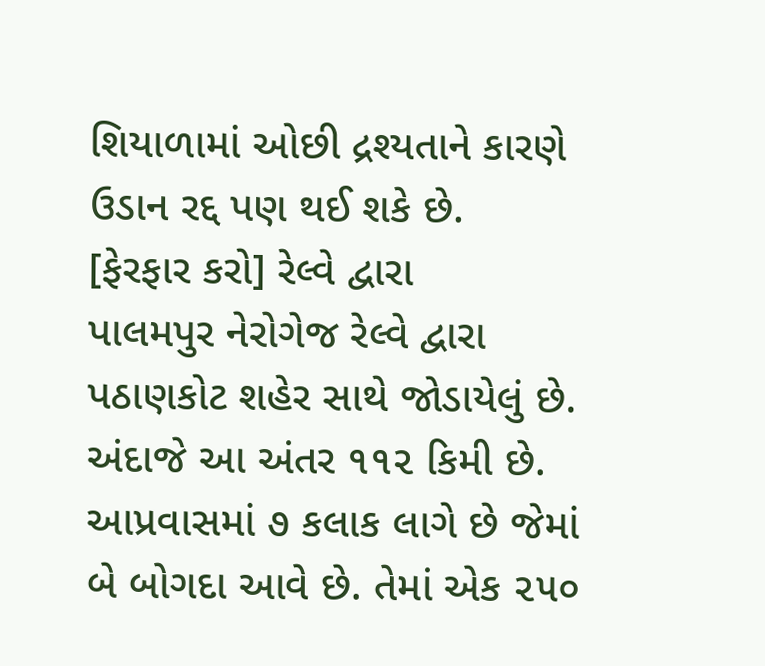શિયાળામાં ઓછી દ્રશ્યતાને કારણે ઉડાન રદ્દ પણ થઈ શકે છે.
[ફેરફાર કરો] રેલ્વે દ્વારા
પાલમપુર નેરોગેજ રેલ્વે દ્વારા પઠાણકોટ શહેર સાથે જોડાયેલું છે. અંદાજે આ અંતર ૧૧૨ કિમી છે. આપ્રવાસમાં ૭ કલાક લાગે છે જેમાં બે બોગદા આવે છે. તેમાં એક ૨૫૦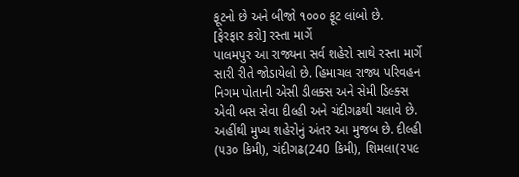ફૂટનો છે અને બીજો ૧૦૦૦ ફૂટ લાંબો છે.
[ફેરફાર કરો] રસ્તા માર્ગે
પાલમપુર આ રાજ્યના સર્વ શહેરો સાથે રસ્તા માર્ગે સારી રીતે જોડાયેલો છે. હિમાચલ રાજ્ય પરિવહન નિગમ પોતાની એસી ડીલક્સ અને સેમી ડિલ્ક્સ એવી બસ સેવા દીલ્હી અને ચંદીગઢથી ચલાવે છે. અહીંથી મુખ્ય શહેરોનું અંતર આ મુજબ છે. દીલ્હી (૫૩૦ કિમી), ચંદીગઢ(240 કિમી), શિમલા(૨૫૯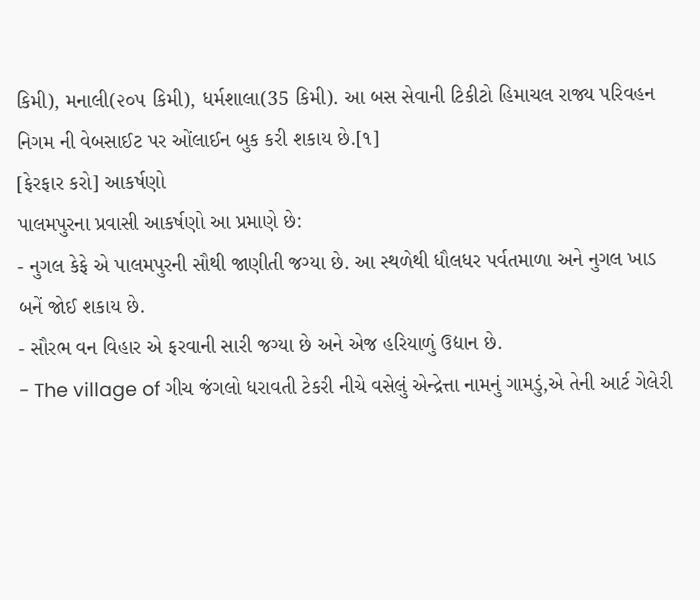કિમી), મનાલી(૨૦૫ કિમી), ધર્મશાલા(35 કિમી). આ બસ સેવાની ટિકીટો હિમાચલ રાજ્ય પરિવહન નિગમ ની વેબસાઈટ પર ઓંલાઈન બુક કરી શકાય છે.[૧]
[ફેરફાર કરો] આકર્ષણો
પાલમપુરના પ્રવાસી આકર્ષણો આ પ્રમાણે છે:
- નુગલ કેફે એ પાલમપુરની સૌથી જાણીતી જગ્યા છે. આ સ્થળેથી ધૌલધર પર્વતમાળા અને નુગલ ખાડ બનેં જોઈ શકાય છે.
- સૌરભ વન વિહાર એ ફરવાની સારી જગ્યા છે અને એજ હરિયાળું ઉદ્યાન છે.
- The village of ગીચ જંગલો ધરાવતી ટેકરી નીચે વસેલું એન્દ્રેત્તા નામનું ગામડું,એ તેની આર્ટ ગેલેરી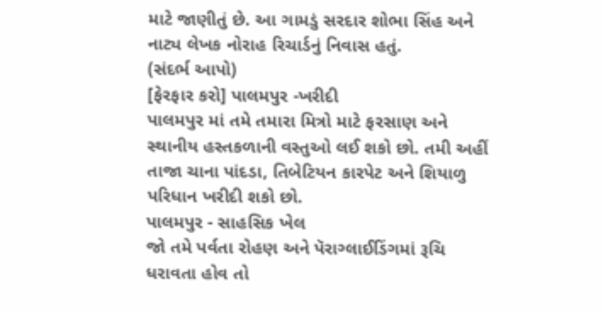માટે જાણીતું છે. આ ગામડું સરદાર શોભા સિંહ અને નાટ્ય લેખક નોરાહ રિચાર્ડનું નિવાસ હતું.
(સંદર્ભ આપો)
[ફેરફાર કરો] પાલમપુર -ખરીદી
પાલમપુર માં તમે તમારા મિત્રો માટે ફરસાણ અને સ્થાનીય હસ્તકળાની વસ્તુઓ લઈ શકો છો. તમી અહીં તાજા ચાના પાંદડા, તિબેટિયન કારપેટ અને શિયાળુ પરિધાન ખરીદી શકો છો.
પાલમપુર - સાહસિક ખેલ
જો તમે પર્વતા રોહણ અને પૅરાગ્લાઈડિંગમાં રૂચિ ધરાવતા હોવ તો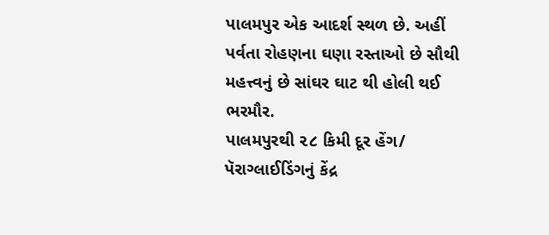પાલમપુર એક આદર્શ સ્થળ છે. અહીં પર્વતા રોહણના ઘણા રસ્તાઓ છે સૌથી મહત્ત્વનું છે સાંઘર ઘાટ થી હોલી થઈ ભરમૌર.
પાલમપુરથી ૨૮ કિમી દૂર હેંગ/ પૅરાગ્લાઈડિંગનું કેંદ્ર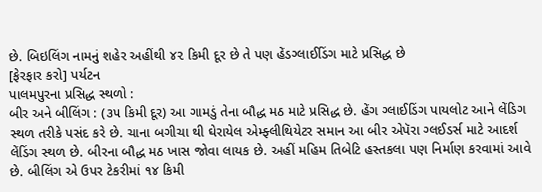છે. બિઇલિંગ નામનું શહેર અહીંથી ૪૨ કિમી દૂર છે તે પણ હેંડગ્લાઈડિંગ માટે પ્રસિદ્ધ છે
[ફેરફાર કરો] પર્યટન
પાલમપુરના પ્રસિદ્ધ સ્થળો :
બીર અને બીલિંગ : (૩૫ કિમી દૂર) આ ગામડું તેના બૌદ્ધ મઠ માટે પ્રસિદ્ધ છે. હેંગ ગ્લાઈડિંગ પાયલોટ આને લેંડિગ સ્થળ તરીકે પસંદ કરે છે. ચાના બગીચા થી ઘેરાયેલ એમ્ફ્લીથિયેટર સમાન આ બીર એપૅરા ગ્લઈડર્સ માટે આદર્શ લેંડિંગ સ્થળ છે. બીરના બૌદ્ધ મઠ ખાસ જોવા લાયક છે. અહીં મહિમ તિબેટિ હસ્તકલા પણ નિર્માણ કરવામાં આવે છે. બીલિંગ એ ઉપર ટેકરીમાં ૧૪ કિમી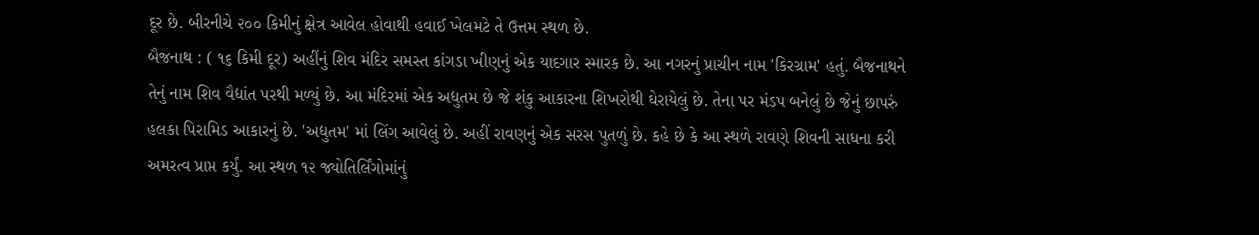દૂર છે. બીરનીચે ૨૦૦ કિમીનું ક્ષેત્ર આવેલ હોવાથી હવાઈ ખેલમટે તે ઉત્તમ સ્થળ છે.
બૈજનાથ : ( ૧૬ કિમી દૂર) અહીંનું શિવ મંદિર સમસ્ત કાંગડા ખીણનું એક યાદગાર સ્મારક છે. આ નગરનું પ્રાચીન નામ 'કિરગ્રામ' હતું. બૈજનાથને તેનું નામ શિવ વૈદ્યાંત પરથી મળ્યું છે. આ મંદિરમાં એક અદ્યુતમ છે જે શંકુ આકારના શિખરોથી ઘેરાયેલું છે. તેના પર મંડપ બનેલું છે જેનું છાપરું હલકા પિરામિડ આકારનું છે. 'અદ્યુતમ' માં લિંગ આવેલું છે. અહીં રાવણનું એક સરસ પુતળું છે. કહે છે કે આ સ્થળે રાવણે શિવની સાધના કરી અમરત્વ પ્રાપ્ત કર્યું. આ સ્થળ ૧૨ જ્યોતિર્લિંગોમાંનું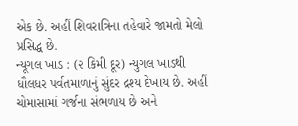એક છે. અહીં શિવરાત્રિના તહેવારે જામતો મેલો પ્રસિદ્ધ છે.
ન્યૂગલ ખાડ : (૨ કિમી દૂર) ન્યુગલ ખાડથી ધૌલધર પર્વતમાળાનું સુંદર દ્રશ્ય દેખાય છે. અહીં ચોમાસામાં ગર્જના સંભળાય છે અને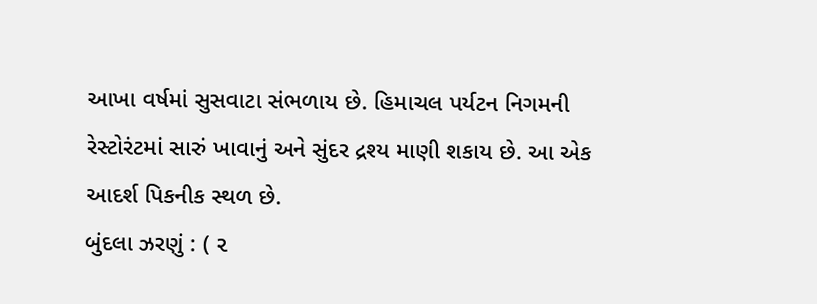આખા વર્ષમાં સુસવાટા સંભળાય છે. હિમાચલ પર્યટન નિગમની રેસ્ટોરંટમાં સારું ખાવાનું અને સુંદર દ્રશ્ય માણી શકાય છે. આ એક આદર્શ પિકનીક સ્થળ છે.
બુંદલા ઝરણું : ( ૨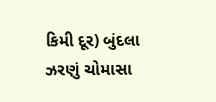કિમી દૂર) બુંદલા ઝરણું ચોમાસા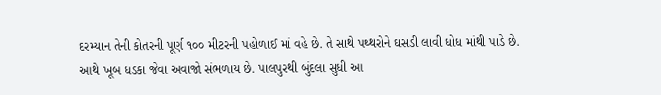દરમ્યાન તેની કોતરની પૂર્ણ ૧૦૦ મીટરની પહોળાઈ માં વહે છે. તે સાથે પથ્થરોને ઘસડી લાવી ધોધ માંથી પાડે છે. આથે ખૂબ ધડકા જેવા અવાજો સંભળાય છે. પાલપુરથી બુંદલા સુધી આ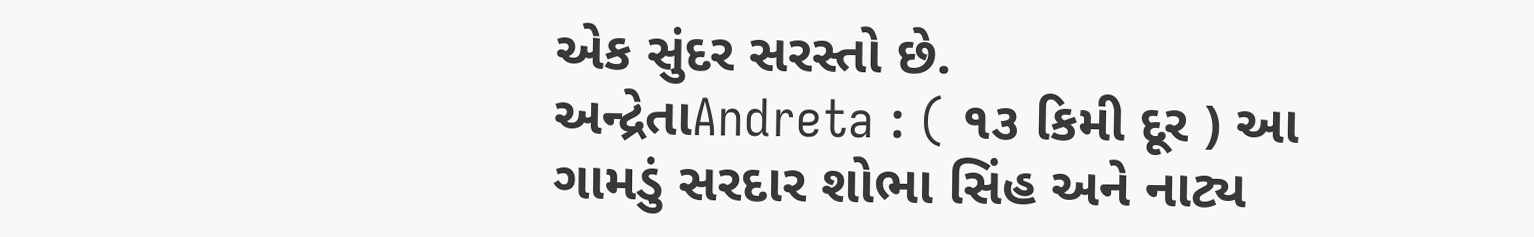એક સુંદર સરસ્તો છે.
અન્દ્રેતાAndreta : ( ૧૩ કિમી દૂર ) આ ગામડું સરદાર શોભા સિંહ અને નાટ્ય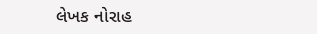લેખક નોરાહ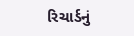રિચાર્ડનું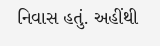નિવાસ હતું. અહીંથી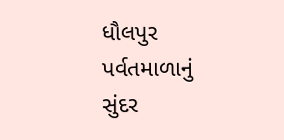ધૌલપુર પર્વતમાળાનું સુંદર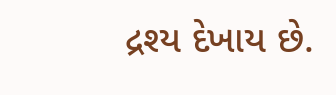દ્રશ્ય દેખાય છે.